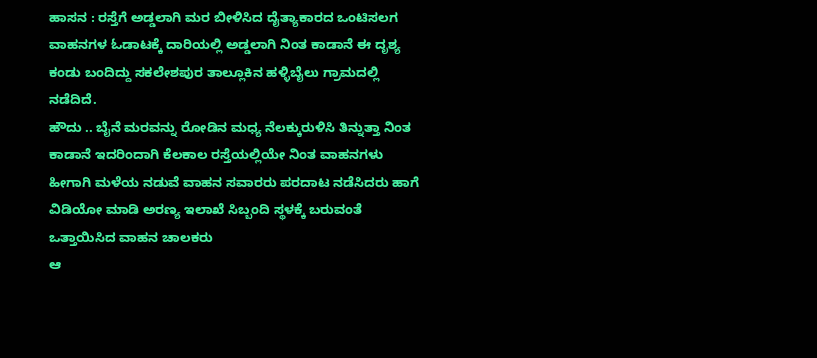ಹಾಸನ : ರಸ್ತೆಗೆ ಅಡ್ಡಲಾಗಿ ಮರ ಬೀಳಿಸಿದ ದೈತ್ಯಾಕಾರದ ಒಂಟಿಸಲಗ ವಾಹನಗಳ ಓಡಾಟಕ್ಕೆ ದಾರಿಯಲ್ಲಿ ಅಡ್ಡಲಾಗಿ ನಿಂತ ಕಾಡಾನೆ ಈ ದೃಶ್ಯ ಕಂಡು ಬಂದಿದ್ದು ಸಕಲೇಶಪುರ ತಾಲ್ಲೂಕಿನ ಹಳ್ಳಿಬೈಲು ಗ್ರಾಮದಲ್ಲಿ ನಡೆದಿದೆ.
ಹೌದು .. ಬೈನೆ ಮರವನ್ನು ರೋಡಿನ ಮಧ್ಯ ನೆಲಕ್ಕುರುಳಿಸಿ ತಿನ್ನುತ್ತಾ ನಿಂತ ಕಾಡಾನೆ ಇದರಿಂದಾಗಿ ಕೆಲಕಾಲ ರಸ್ತೆಯಲ್ಲಿಯೇ ನಿಂತ ವಾಹನಗಳು ಹೀಗಾಗಿ ಮಳೆಯ ನಡುವೆ ವಾಹನ ಸವಾರರು ಪರದಾಟ ನಡೆಸಿದರು ಹಾಗೆ ವಿಡಿಯೋ ಮಾಡಿ ಅರಣ್ಯ ಇಲಾಖೆ ಸಿಬ್ಬಂದಿ ಸ್ಥಳಕ್ಕೆ ಬರುವಂತೆ ಒತ್ತಾಯಿಸಿದ ವಾಹನ ಚಾಲಕರು
ಆ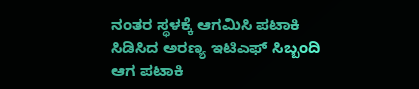ನಂತರ ಸ್ಥಳಕ್ಕೆ ಆಗಮಿಸಿ ಪಟಾಕಿ ಸಿಡಿಸಿದ ಅರಣ್ಯ ಇಟಿಎಫ್ ಸಿಬ್ಬಂದಿ ಆಗ ಪಟಾಕಿ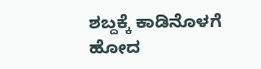ಶಬ್ದಕ್ಕೆ ಕಾಡಿನೊಳಗೆ ಹೋದ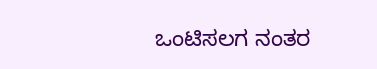ಒಂಟಿಸಲಗ ನಂತರ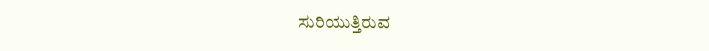ಸುರಿಯುತ್ತಿರುವ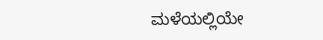ಮಳೆಯಲ್ಲಿಯೇ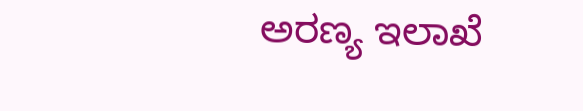ಅರಣ್ಯ ಇಲಾಖೆ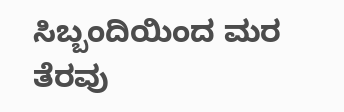ಸಿಬ್ಬಂದಿಯಿಂದ ಮರ ತೆರವು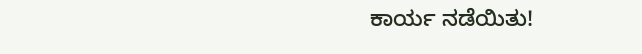ಕಾರ್ಯ ನಡೆಯಿತು!